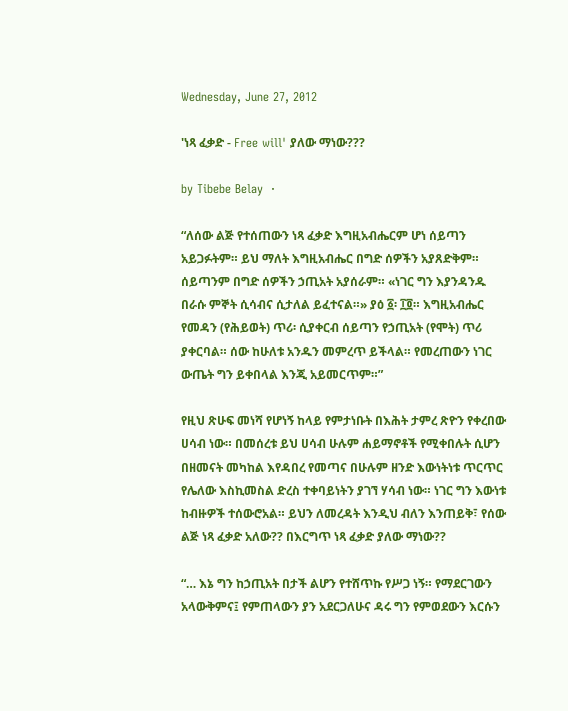Wednesday, June 27, 2012

'ነጻ ፈቃድ - Free will' ያለው ማነው???

by Tibebe Belay  ·

“ለሰው ልጅ የተሰጠውን ነጻ ፈቃድ እግዚአብሔርም ሆነ ሰይጣን አይጋፉትም። ይህ ማለት እግዚአብሔር በግድ ሰዎችን አያጸድቅም። ሰይጣንም በግድ ሰዎችን ኃጢአት አያሰራም። «ነገር ግን እያንዳንዱ በራሱ ምኞት ሲሳብና ሲታለል ይፈተናል።» ያዕ ፩፡ ፲፬። እግዚአብሔር የመዳን (የሕይወት) ጥሪ፡ ሲያቀርብ ሰይጣን የኃጢአት (የሞት) ጥሪ ያቀርባል። ሰው ከሁለቱ አንዱን መምረጥ ይችላል። የመረጠውን ነገር ውጤት ግን ይቀበላል እንጂ አይመርጥም።”

የዚህ ጽሁፍ መነሻ የሆነኝ ከላይ የምታነቡት በእሕት ታምረ ጽዮን የቀረበው ሀሳብ ነው። በመሰረቱ ይህ ሀሳብ ሁሉም ሐይማኖቶች የሚቀበሉት ሲሆን በዘመናት መካከል እየዳበረ የመጣና በሁሉም ዘንድ እውነትነቱ ጥርጥር የሌለው እስኪመስል ድረስ ተቀባይነትን ያገኘ ሃሳብ ነው። ነገር ግን እውነቱ ከብዙዎች ተሰውሮአል። ይህን ለመረዳት እንዲህ ብለን እንጠይቅ፣ የሰው ልጅ ነጻ ፈቃድ አለው?? በእርግጥ ነጻ ፈቃድ ያለው ማነው??

“… እኔ ግን ከኃጢአት በታች ልሆን የተሸጥኩ የሥጋ ነኝ። የማደርገውን አላውቅምና፤ የምጠላውን ያን አደርጋለሁና ዳሩ ግን የምወደውን እርሱን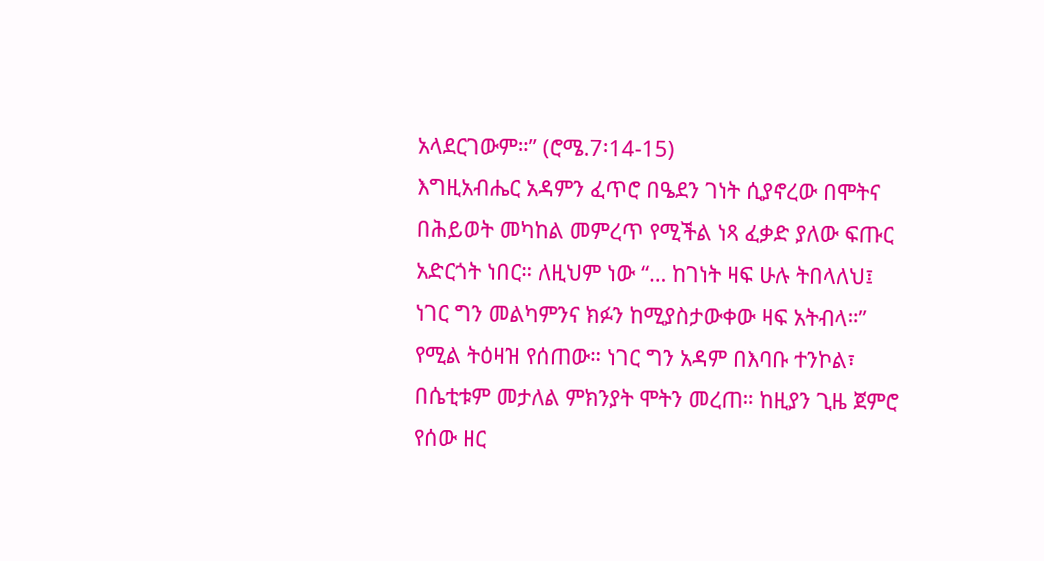አላደርገውም።” (ሮሜ.7፡14-15)
እግዚአብሔር አዳምን ፈጥሮ በዔደን ገነት ሲያኖረው በሞትና በሕይወት መካከል መምረጥ የሚችል ነጻ ፈቃድ ያለው ፍጡር አድርጎት ነበር። ለዚህም ነው “… ከገነት ዛፍ ሁሉ ትበላለህ፤ ነገር ግን መልካምንና ክፉን ከሚያስታውቀው ዛፍ አትብላ።” የሚል ትዕዛዝ የሰጠው። ነገር ግን አዳም በእባቡ ተንኮል፣ በሴቲቱም መታለል ምክንያት ሞትን መረጠ። ከዚያን ጊዜ ጀምሮ የሰው ዘር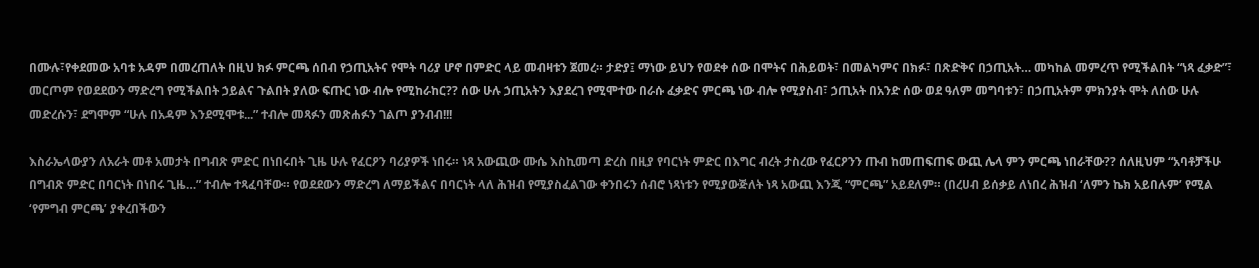በሙሉ፣የቀደመው አባቱ አዳም በመረጠለት በዚህ ክፉ ምርጫ ሰበብ የኃጢአትና የሞት ባሪያ ሆኖ በምድር ላይ መብዛቱን ጀመረ። ታድያ፤ ማነው ይህን የወደቀ ሰው በሞትና በሕይወት፣ በመልካምና በክፉ፣ በጽድቅና በኃጢአት… መካከል መምረጥ የሚችልበት “ነጻ ፈቃድ”፣ መርጦም የወደደውን ማድረግ የሚችልበት ኃይልና ጉልበት ያለው ፍጡር ነው ብሎ የሚከራከር?? ሰው ሁሉ ኃጢአትን እያደረገ የሚሞተው በራሱ ፈቃድና ምርጫ ነው ብሎ የሚያስብ፣ ኃጢአት በአንድ ሰው ወደ ዓለም መግባቱን፣ በኃጢአትም ምክንያት ሞት ለሰው ሁሉ መድረሱን፣ ደግሞም “ሁሉ በአዳም እንደሚሞቱ...” ተብሎ መጻፉን መጽሐፉን ገልጦ ያንብብ!!!

እስራኤላውያን ለአራት መቶ አመታት በግብጽ ምድር በነበሩበት ጊዜ ሁሉ የፈርዖን ባሪያዎች ነበሩ። ነጻ አውጪው ሙሴ እስኪመጣ ድረስ በዚያ የባርነት ምድር በእግር ብረት ታስረው የፈርዖንን ጡብ ከመጠፍጠፍ ውጪ ሌላ ምን ምርጫ ነበራቸው?? ሰለዚህም “አባቶቻችሁ በግብጽ ምድር በባርነት በነበሩ ጊዜ…” ተብሎ ተጻፈባቸው። የወደደውን ማድረግ ለማይችልና በባርነት ላለ ሕዝብ የሚያስፈልገው ቀንበሩን ሰብሮ ነጻነቱን የሚያውጅለት ነጻ አውጪ እንጂ “ምርጫ” አይደለም። (በረሀብ ይሰቃይ ለነበረ ሕዝብ ‘ለምን ኬክ አይበሉም’ የሚል ‘የምግብ ምርጫ’ ያቀረበችውን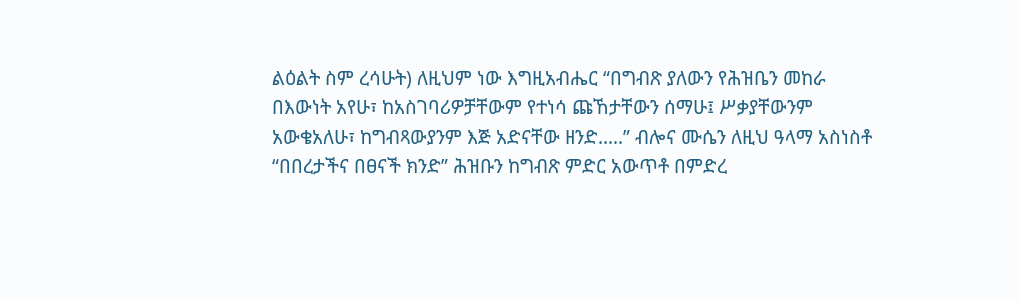ልዕልት ስም ረሳሁት) ለዚህም ነው እግዚአብሔር “በግብጽ ያለውን የሕዝቤን መከራ በእውነት አየሁ፣ ከአስገባሪዎቻቸውም የተነሳ ጩኸታቸውን ሰማሁ፤ ሥቃያቸውንም አውቄአለሁ፣ ከግብጻውያንም እጅ አድናቸው ዘንድ…..” ብሎና ሙሴን ለዚህ ዓላማ አስነስቶ “በበረታችና በፀናች ክንድ” ሕዝቡን ከግብጽ ምድር አውጥቶ በምድረ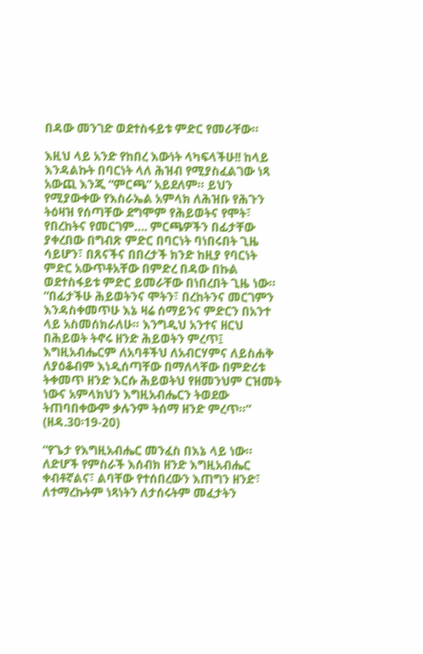በዳው መንገድ ወደተስፋይቱ ምድር የመራቸው።

እዚህ ላይ አንድ የከበረ እውነት ላካፍላችሁ!! ከላይ እንዳልኩት በባርነት ላለ ሕዝብ የሚያስፈልገው ነጻ አውጪ እንጂ “ምርጫ” አይደለም። ይህን የሚያውቀው የእስራኤል አምላክ ለሕዝቡ የሕጉን ትዕዛዝ የሰጣቸው ደግሞም የሕይወትና የሞት፣ የበረከትና የመርገም…. ምርጫዎችን በፊታቸው ያቀረበው በግብጽ ምድር በባርነት ባነበሩበት ጊዜ ሳይሆን፣ በጸናችና በበረታች ክንድ ከዚያ የባርነት ምድር አውጥቶአቸው በምድረ በዳው በኩል ወደተስፋይቱ ምድር ይመራቸው በነበረበት ጊዜ ነው።
“በፊታችሁ ሕይወትንና ሞትን፣ በረከትንና መርገምን እንዳስቀመጥሁ እኔ ዛሬ ሰማይንና ምድርን በአንተ ላይ አስመሰክራለሁ። እንግዲህ አንተና ዘርህ በሕይወት ትኖሩ ዘንድ ሕይወትን ምረጥ፤ እግዚአብሔርም ለአባቶችህ ለአብርሃምና ለይስሐቅ ለያዕቆብም እነዲሰጣቸው በማለላቸው በምድሪቱ ትቀመጥ ዘንድ እርሱ ሕይወትህ የዘመንህም ርዝመት ነውና አምላክህን እግዚአብሔርን ትወደው ትጠባበቀውም ቃሉንም ትሰማ ዘንድ ምረጥ።” (ዘዳ.30፡19-20)

“የጌታ የእግዚአብሔር መንፈስ በእኔ ላይ ነው። ለድሆች የምስራች እሰብክ ዘንድ እግዚአብሔር ቀብቶኛልና፣ ልባቸው የተሰበረውን እጠግን ዘንድ፣ ለተማረኩትም ነጻነትን ለታሰሩትም መፈታትን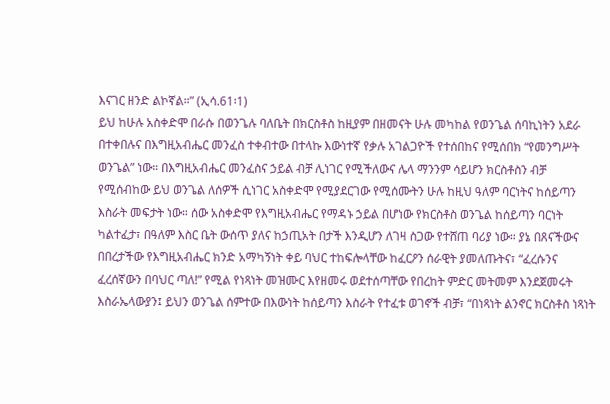እናገር ዘንድ ልኮኛል።” (ኢሳ.61፡1)
ይህ ከሁሉ አስቀድሞ በራሱ በወንጌሉ ባለቤት በክርስቶስ ከዚያም በዘመናት ሁሉ መካከል የወንጌል ሰባኪነትን አደራ በተቀበሉና በእግዚአብሔር መንፈስ ተቀብተው በተላኩ እውነተኛ የቃሉ አገልጋዮች የተሰበከና የሚሰበክ “የመንግሥት ወንጌል” ነው። በእግዚአብሔር መንፈስና ኃይል ብቻ ሊነገር የሚችለውና ሌላ ማንንም ሳይሆን ክርስቶስን ብቻ የሚሰብከው ይህ ወንጌል ለሰዎች ሲነገር አስቀድሞ የሚያደርገው የሚሰሙትን ሁሉ ከዚህ ዓለም ባርነትና ከሰይጣን እስራት መፍታት ነው። ሰው አስቀድሞ የእግዚአብሔር የማዳኑ ኃይል በሆነው የክርስቶስ ወንጌል ከሰይጣን ባርነት ካልተፈታ፣ በዓለም እስር ቤት ውሰጥ ያለና ከኃጢአት በታች እንዲሆን ለገዛ ስጋው የተሸጠ ባሪያ ነው። ያኔ በጸናችውና በበረታችው የእግዚአብሔር ክንድ አማካኝነት ቀይ ባህር ተከፍሎላቸው ከፈርዖን ሰራዊት ያመለጡትና፣ “ፈረሱንና ፈረሰኛውን በባህር ጣለ!” የሚል የነጻነት መዝሙር እየዘመሩ ወደተሰጣቸው የበረከት ምድር መትመም እንደጀመሩት እስራኤላውያን፤ ይህን ወንጌል ሰምተው በእውነት ከሰይጣን እስራት የተፈቱ ወገኖች ብቻ፣ “በነጻነት ልንኖር ክርስቶስ ነጻነት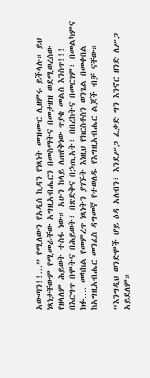አውጣን!!...” የሚለውን የአዲሰ ኪዳን የነጻነት መዝሙር ሊዘምሩ ይችላሉ። ይህ ነጻነታቸውም የሚመራቸው አግዚአብሔርን በመስማትና በመታዘዝ ወደሚወረሰው የዘላለም ሕይወት ተስፋ ነው። አሁን ከላይ ለጠየቅነው ጥያቄ መልስ እንስጥ!!! በእርግጥ በሞትና በሕይወት፣ በጽድቅና በኃጢአት፣ በበረከትና በመርገም፣ በመልካምና ክፉ…. መካከል የመምረጥ ነጻነትን ያገኙት እነዚህ የክርስቶስን ወንጌል በመቀበል ከአግዚአብሔር መንፈስ ዳግመኛ የተወለዱ የእግዚአብሔር ልጆች ብቻ ናቸው።

“እንግዲህ ወንድሞች ሆይ ዕዳ አለብን፣ እንደሥጋ ፈቃድ ግን እንኖር ዘንድ ለሥጋ አይደለም።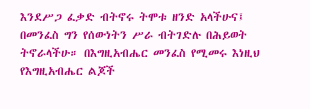እንደሥጋ ፈቃድ ብትኖሩ ትሞቱ ዘንድ አላችሁና፤ በመንፈስ ግን የሰውነትን ሥራ ብትገድሉ በሕይወት ትኖራላችሁ። በእግዚአብሔር መንፈስ የሚመሩ እነዚህ የእግዚአብሔር ልጆች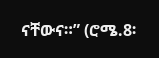ናቸውና።” (ሮሜ.8፡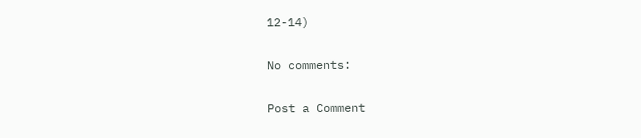12-14)

No comments:

Post a Comment